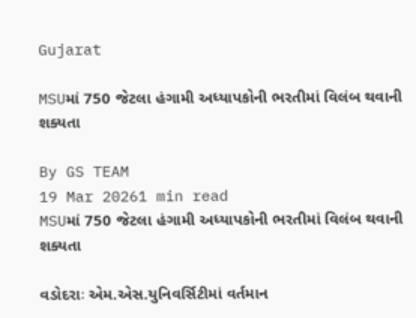Gujarat

MSUમાં 750 જેટલા હંગામી અધ્યાપકોની ભરતીમાં વિલંબ થવાની શક્યતા

By GS TEAM
19 Mar 20261 min read
MSUમાં 750 જેટલા હંગામી અધ્યાપકોની ભરતીમાં વિલંબ થવાની શક્યતા

વડોદરાઃ એમ.એસ.યુનિવર્સિટીમાં વર્તમાન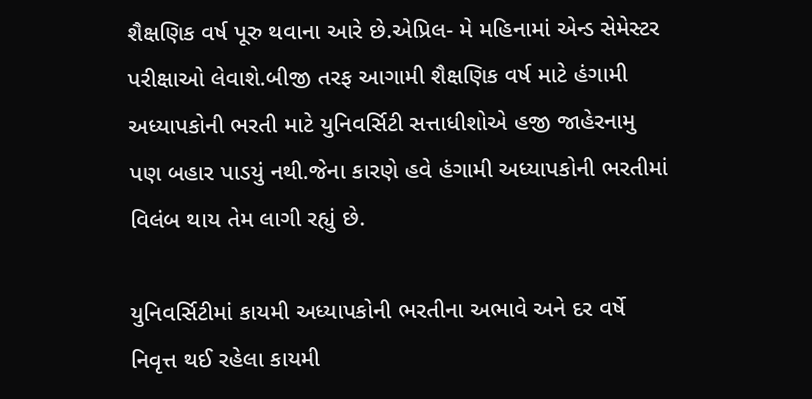શૈક્ષણિક વર્ષ પૂરુ થવાના આરે છે.એપ્રિલ- મે મહિનામાં એન્ડ સેમેસ્ટર પરીક્ષાઓ લેવાશે.બીજી તરફ આગામી શૈક્ષણિક વર્ષ માટે હંગામી અધ્યાપકોની ભરતી માટે યુનિવર્સિટી સત્તાધીશોએ હજી જાહેરનામુ પણ બહાર પાડયું નથી.જેના કારણે હવે હંગામી અધ્યાપકોની ભરતીમાં વિલંબ થાય તેમ લાગી રહ્યું છે.

યુનિવર્સિટીમાં કાયમી અધ્યાપકોની ભરતીના અભાવે અને દર વર્ષે નિવૃત્ત થઈ રહેલા કાયમી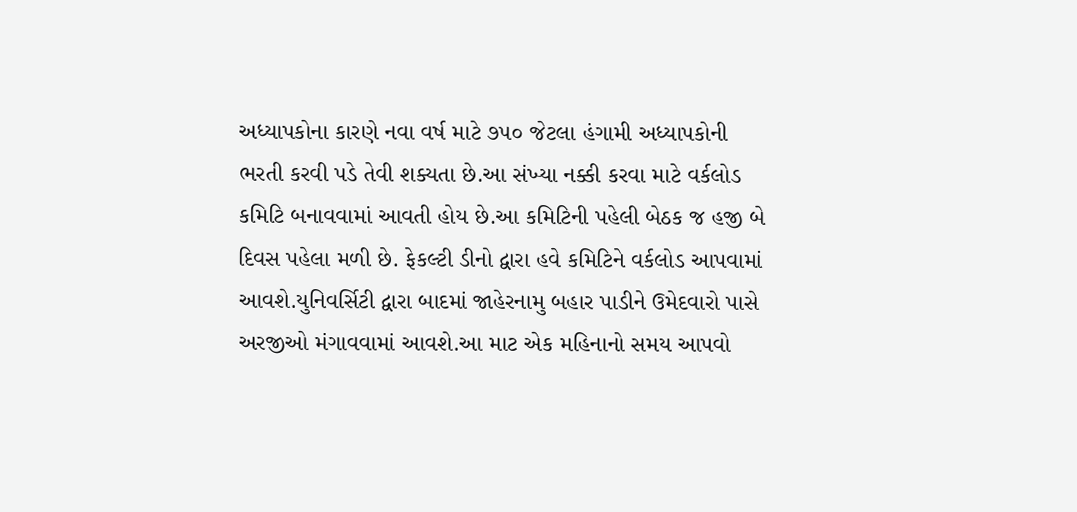અધ્યાપકોના કારણે નવા વર્ષ માટે ૭૫૦ જેટલા હંગામી અધ્યાપકોની ભરતી કરવી પડે તેવી શક્યતા છે.આ સંખ્યા નક્કી કરવા માટે વર્કલોડ કમિટિ બનાવવામાં આવતી હોય છે.આ કમિટિની પહેલી બેઠક જ હજી બે દિવસ પહેલા મળી છે. ફેકલ્ટી ડીનો દ્વારા હવે કમિટિને વર્કલોડ આપવામાં આવશે.યુનિવર્સિટી દ્વારા બાદમાં જાહેરનામુ બહાર પાડીને ઉમેદવારો પાસે અરજીઓ મંગાવવામાં આવશે.આ માટ એક મહિનાનો સમય આપવો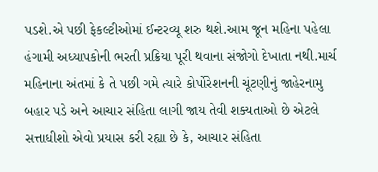પડશે.એ પછી ફેકલ્ટીઓમાં ઈન્ટરવ્યૂ શરુ થશે.આમ જૂન મહિના પહેલા હંગામી અધ્યાપકોની ભરતી પ્રક્રિયા પૂરી થવાના સંજોગો દેખાતા નથી.માર્ચ મહિનાના અંતમાં કે તે પછી ગમે ત્યારે કોર્પોરેશનની ચૂંટણીનું જાહેરનામુ બહાર પડે અને આચાર સંહિતા લાગી જાય તેવી શક્યતાઓ છે એટલે સત્તાધીશો એવો પ્રયાસ કરી રહ્યા છે કે, આચાર સંહિતા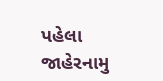પહેલા જાહેરનામુ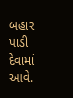બહાર પાડી દેવામાં આવે.